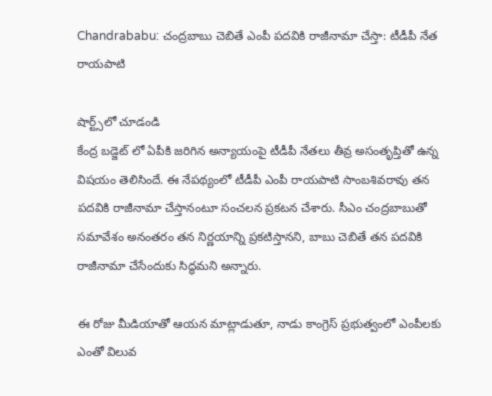Chandrababu: చంద్రబాబు చెబితే ఎంపీ పదవికి రాజీనామా చేస్తా: టీడీపీ నేత రాయపాటి

షార్ట్స్‌లో చూడండి
కేంద్ర బడ్జెట్ లో ఏపీకి జరిగిన అన్యాయంపై టీడీపీ నేతలు తీవ్ర అసంతృప్తితో ఉన్న విషయం తెలిసిందే. ఈ నేపథ్యంలో టీడీపీ ఎంపీ రాయపాటి సాంబశివరావు తన పదవికి రాజీనామా చేస్తానంటూ సంచలన ప్రకటన చేశారు. సీఎం చంద్రబాబుతో సమావేశం అనంతరం తన నిర్ణయాన్ని ప్రకటిస్తానని, బాబు చెబితే తన పదవికి రాజీనామా చేసేందుకు సిద్ధమని అన్నారు.

ఈ రోజు మీడియాతో ఆయన మాట్లాడుతూ, నాడు కాంగ్రెస్ ప్రభుత్వంలో ఎంపీలకు ఎంతో విలువ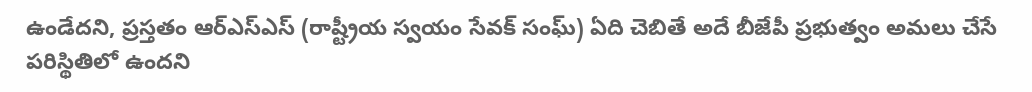ఉండేదని, ప్రస్తతం ఆర్ఎస్ఎస్ (రాష్ట్రీయ స్వయం సేవక్ సంఘ్) ఏది చెబితే అదే బీజేపీ ప్రభుత్వం అమలు చేసే పరిస్థితిలో ఉందని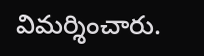విమర్శించారు.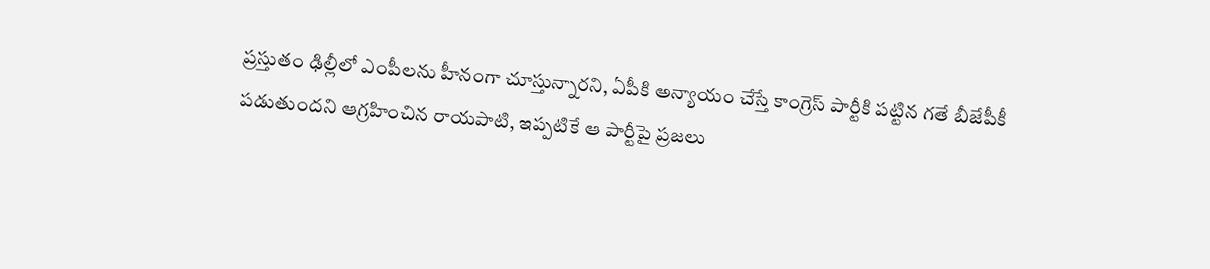ప్రస్తుతం ఢిల్లీలో ఎంపీలను హీనంగా చూస్తున్నారని, ఏపీకి అన్యాయం చేస్తే కాంగ్రెస్ పార్టీకి పట్టిన గతే బీజేపీకీ పడుతుందని ఆగ్రహించిన రాయపాటి, ఇప్పటికే ఆ పార్టీపై ప్రజలు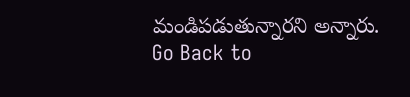మండిపడుతున్నారని అన్నారు.
Go Back to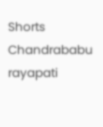Shorts
Chandrababu
rayapati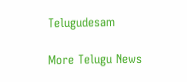Telugudesam

More Telugu News